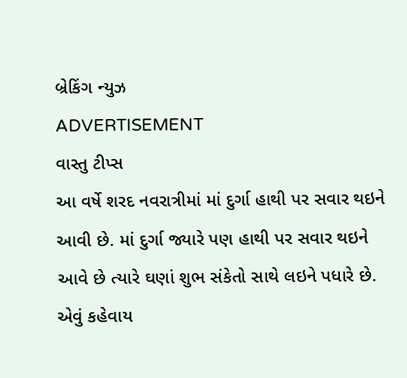બ્રેકિંગ ન્યુઝ
ADVERTISEMENT
વાસ્તુ ટીપ્સ
આ વર્ષે શરદ નવરાત્રીમાં માં દુર્ગા હાથી પર સવાર થઇને આવી છે. માં દુર્ગા જ્યારે પણ હાથી પર સવાર થઇને આવે છે ત્યારે ઘણાં શુભ સંકેતો સાથે લઇને પધારે છે. એવું કહેવાય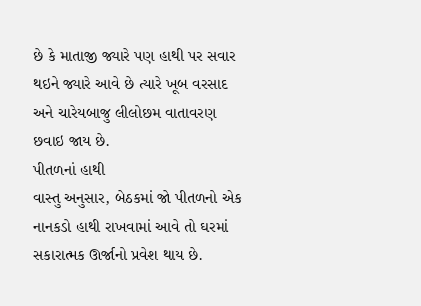છે કે માતાજી જ્યારે પણ હાથી પર સવાર થઇને જ્યારે આવે છે ત્યારે ખૂબ વરસાદ અને ચારેયબાજુ લીલોછમ વાતાવરણ છવાઇ જાય છે.
પીતળનાં હાથી
વાસ્તુ અનુસાર, બેઠકમાં જો પીતળનો એક નાનકડો હાથી રાખવામાં આવે તો ઘરમાં સકારાત્મક ઊર્જાનો પ્રવેશ થાય છે.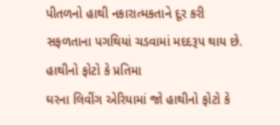પીતળનો હાથી નકારાત્મકતાને દૂર કરી સફળતાના પગથિયાં ચડવામાં મદદરૂપ થાય છે.
હાથીનો ફોટો કે પ્રતિમા
ઘરના લિવીંગ એરિયામાં જો હાથીનો ફોટો કે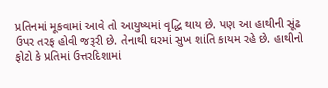પ્રતિનમાં મૂકવામાં આવે તો આયુષ્યમાં વૃદ્ધિ થાય છે. પણ આ હાથીની સૂંઢ ઉપર તરફ હોવી જરૂરી છે. તેનાથી ઘરમાં સુખ શાંતિ કાયમ રહે છે. હાથીનો ફોટો કે પ્રતિમાં ઉત્તરદિશામાં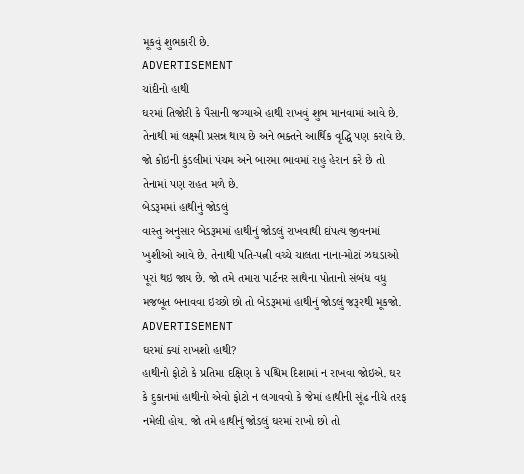મૂકવું શુભકારી છે.
ADVERTISEMENT
ચાંદીનો હાથી
ઘરમાં તિજોરી કે પૈસાની જગ્યાએ હાથી રાખવું શુભ માનવામાં આવે છે. તેનાથી માં લક્ષ્મી પ્રસન્ન થાય છે અને ભક્તને આર્થિક વૃદ્ધિ પણ કરાવે છે. જો કોઇની કુંડલીમાં પંચમ અને બારમા ભાવમાં રાહુ હેરાન કરે છે તો તેનામાં પણ રાહત મળે છે.
બેડરૂમમાં હાથીનું જોડલું
વાસ્તુ અનુસાર બેડરૂમમાં હાથીનું જોડલું રાખવાથી દાંપત્ય જીવનમાં ખુશીઓ આવે છે. તેનાથી પતિ-પત્ની વચ્ચે ચાલતા નાના-મોટાં ઝઘડાઓ પૂરાં થઇ જાય છે. જો તમે તમારા પાર્ટનર સાથેના પોતાનો સંબંધ વધુ મજબૂત બનાવવા ઇચ્છો છો તો બેડરૂમમાં હાથીનું જોડલું જરૂરથી મૂકજો.
ADVERTISEMENT
ઘરમાં ક્યાં રાખશો હાથી?
હાથીનો ફોટો કે પ્રતિમા દક્ષિણ કે પશ્ચિમ દિશામાં ન રાખવા જોઇએ. ઘર કે દુકાનમાં હાથીનો એવો ફોટો ન લગાવવો કે જેમાં હાથીની સૂંઢ નીચે તરફ નમેલી હોય. જો તમે હાથીનું જોડલું ઘરમાં રાખો છો તો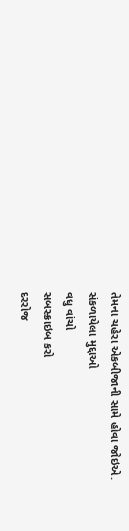તેમના ચહેરા એકબીજાની સામે હોવા જોઇએ.
સંકળાયેલા મુદ્દાઓ
વધુ વાંચો
સબસ્ક્રાઇબ કરો
દરરોજ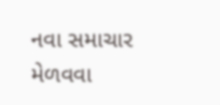નવા સમાચાર મેળવવા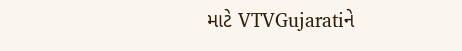માટે VTVGujaratiને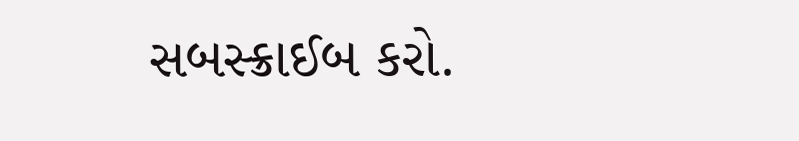સબસ્ક્રાઈબ કરો.